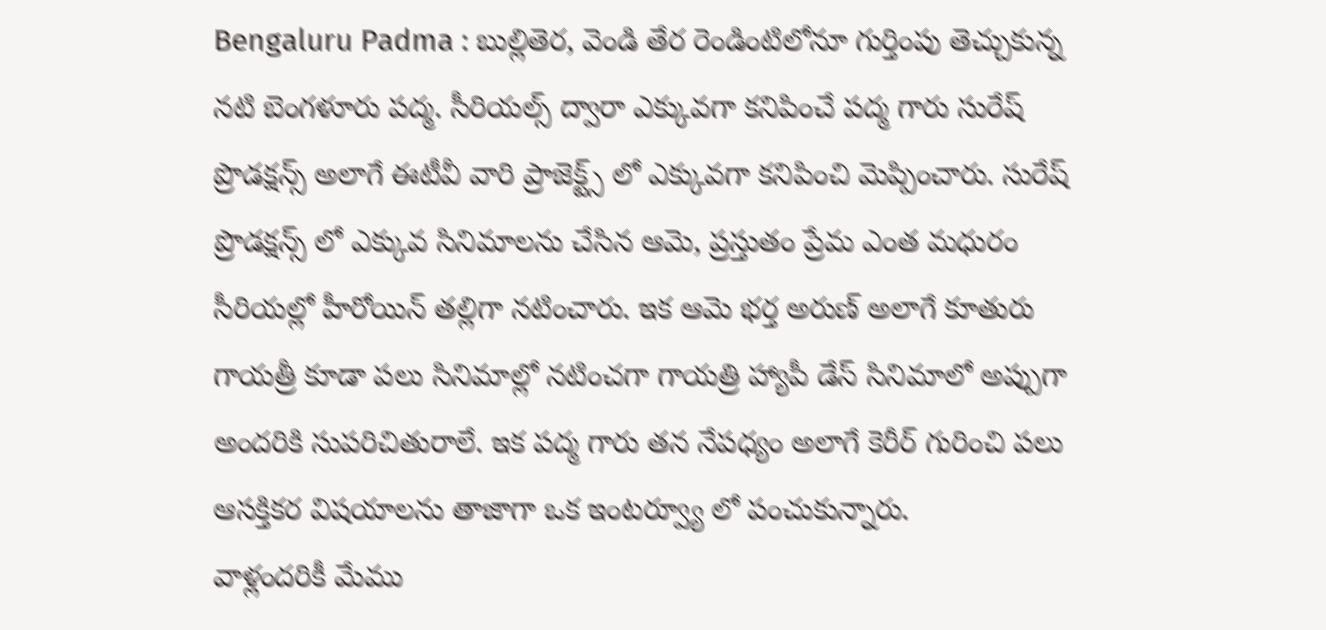Bengaluru Padma : బుల్లితెర, వెండి తేర రెండింటిలోనూ గుర్తింపు తెచ్చుకున్న నటి బెంగళూరు పద్మ. సీరియల్స్ ద్వారా ఎక్కువగా కనిపించే పద్మ గారు సురేష్ ప్రొడక్షన్స్ అలాగే ఈటీవీ వారి ప్రాజెక్ట్స్ లో ఎక్కువగా కనిపించి మెప్పించారు. సురేష్ ప్రొడక్షన్స్ లో ఎక్కువ సినిమాలను చేసిన ఆమె, ప్రస్తుతం ప్రేమ ఎంత మధురం సీరియల్లో హీరోయిన్ తల్లిగా నటించారు. ఇక ఆమె భర్త అరుణ్ అలాగే కూతురు గాయత్రీ కూడా పలు సినిమాల్లో నటించగా గాయత్రి హ్యాపీ డేస్ సినిమాలో అప్పుగా అందరికి సుపరిచితురాలే. ఇక పద్మ గారు తన నేపధ్యం అలాగే కెరీర్ గురించి పలు ఆసక్తికర విషయాలను తాజాగా ఒక ఇంటర్వ్యూ లో పంచుకున్నారు.
వాళ్లందరికీ మేము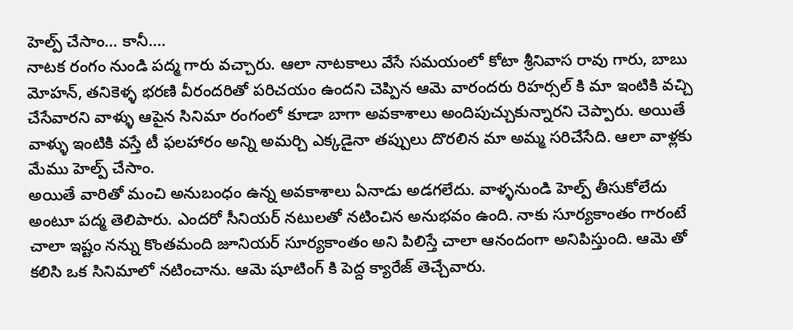హెల్ప్ చేసాం… కానీ….
నాటక రంగం నుండి పద్మ గారు వచ్చారు. ఆలా నాటకాలు వేసే సమయంలో కోటా శ్రీనివాస రావు గారు, బాబు మోహన్, తనికెళ్ళ భరణి వీరందరితో పరిచయం ఉందని చెప్పిన ఆమె వారందరు రిహర్సల్ కి మా ఇంటికి వచ్చి చేసేవారని వాళ్ళు ఆపైన సినిమా రంగంలో కూడా బాగా అవకాశాలు అందిపుచ్చుకున్నారని చెప్పారు. అయితే వాళ్ళు ఇంటికి వస్తే టీ ఫలహారం అన్ని అమర్చి ఎక్కడైనా తప్పులు దొరలిన మా అమ్మ సరిచేసేది. ఆలా వాళ్లకు మేము హెల్ప్ చేసాం.
అయితే వారితో మంచి అనుబంధం ఉన్న అవకాశాలు ఏనాడు అడగలేదు. వాళ్ళనుండి హెల్ప్ తీసుకోలేదు అంటూ పద్మ తెలిపారు. ఎందరో సీనియర్ నటులతో నటించిన అనుభవం ఉంది. నాకు సూర్యకాంతం గారంటే చాలా ఇష్టం నన్ను కొంతమంది జూనియర్ సూర్యకాంతం అని పిలిస్తే చాలా ఆనందంగా అనిపిస్తుంది. ఆమె తో కలిసి ఒక సినిమాలో నటించాను. ఆమె షూటింగ్ కి పెద్ద క్యారేజ్ తెచ్చేవారు.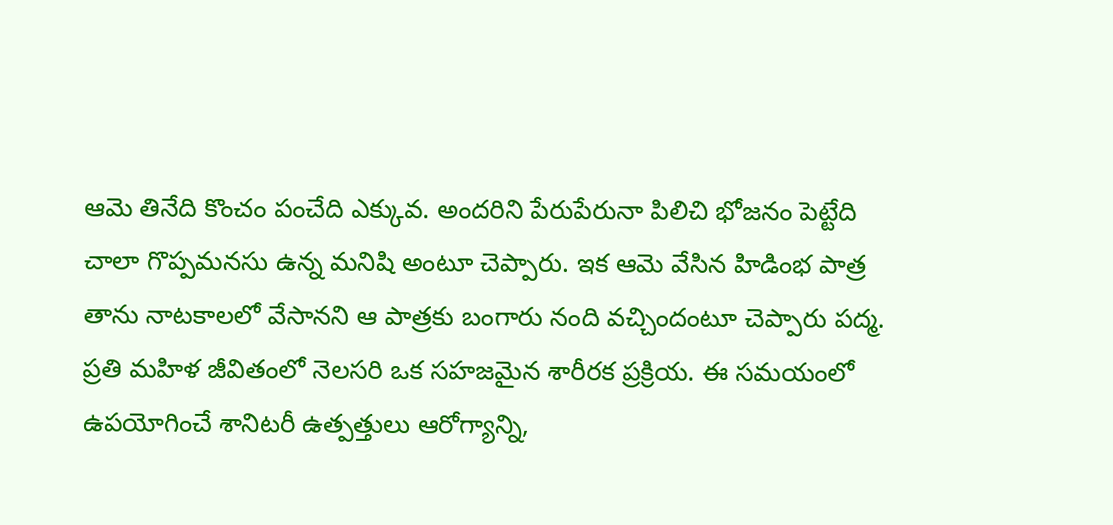ఆమె తినేది కొంచం పంచేది ఎక్కువ. అందరిని పేరుపేరునా పిలిచి భోజనం పెట్టేది చాలా గొప్పమనసు ఉన్న మనిషి అంటూ చెప్పారు. ఇక ఆమె వేసిన హిడింభ పాత్ర తాను నాటకాలలో వేసానని ఆ పాత్రకు బంగారు నంది వచ్చిందంటూ చెప్పారు పద్మ.
ప్రతి మహిళ జీవితంలో నెలసరి ఒక సహజమైన శారీరక ప్రక్రియ. ఈ సమయంలో ఉపయోగించే శానిటరీ ఉత్పత్తులు ఆరోగ్యాన్ని,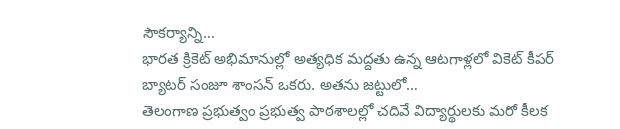సౌకర్యాన్ని…
భారత క్రికెట్ అభిమానుల్లో అత్యధిక మద్దతు ఉన్న ఆటగాళ్లలో వికెట్ కీపర్ బ్యాటర్ సంజూ శాంసన్ ఒకరు. అతను జట్టులో…
తెలంగాణ ప్రభుత్వం ప్రభుత్వ పాఠశాలల్లో చదివే విద్యార్థులకు మరో కీలక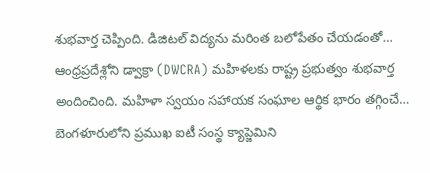శుభవార్త చెప్పింది. డిజిటల్ విద్యను మరింత బలోపేతం చేయడంతో…
ఆంధ్రప్రదేశ్లోని డ్వాక్రా (DWCRA) మహిళలకు రాష్ట్ర ప్రభుత్వం శుభవార్త అందించింది. మహిళా స్వయం సహాయక సంఘాల ఆర్థిక భారం తగ్గించే…
బెంగళూరులోని ప్రముఖ ఐటీ సంస్థ క్యాప్జెమిని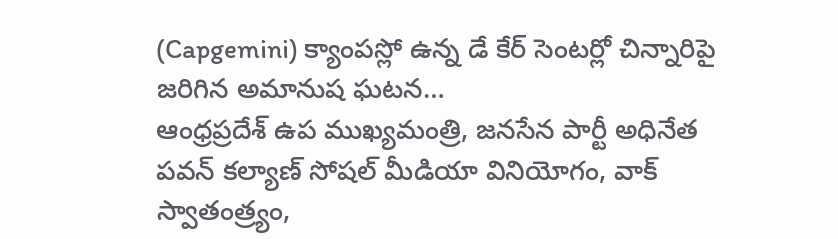(Capgemini) క్యాంపస్లో ఉన్న డే కేర్ సెంటర్లో చిన్నారిపై జరిగిన అమానుష ఘటన…
ఆంధ్రప్రదేశ్ ఉప ముఖ్యమంత్రి, జనసేన పార్టీ అధినేత పవన్ కల్యాణ్ సోషల్ మీడియా వినియోగం, వాక్ స్వాతంత్ర్యం,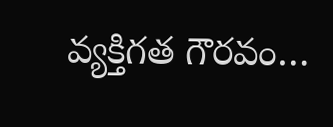వ్యక్తిగత గౌరవం…